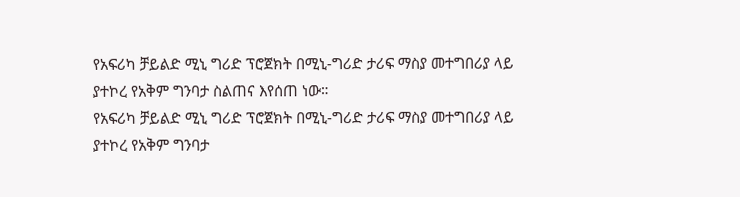የአፍሪካ ቻይልድ ሚኒ ግሪድ ፕሮጀክት በሚኒ-ግሪድ ታሪፍ ማስያ መተግበሪያ ላይ ያተኮረ የአቅም ግንባታ ስልጠና እየሰጠ ነው።
የአፍሪካ ቻይልድ ሚኒ ግሪድ ፕሮጀክት በሚኒ-ግሪድ ታሪፍ ማስያ መተግበሪያ ላይ ያተኮረ የአቅም ግንባታ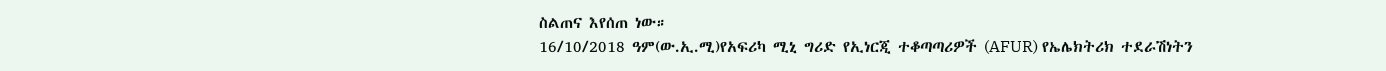ስልጠና እየሰጠ ነው።
16/10/2018 ዓም(ው.ኢ.ሚ)የአፍሪካ ሚኒ ግሪድ የኢነርጂ ተቆጣጣሪዎች (AFUR) የኤሌክትሪክ ተደራሽነትን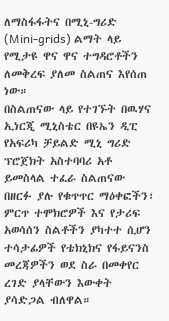ለማስፋፋትና በሚኒ-ግሪድ (Mini-grids) ልማት ላይ የሚታዩ ዋና ዋና ተግዳሮቶችን ለመቅረፍ ያለመ ስልጠና እየሰጠ ነው።
በስልጠናው ላይ የተገኙት በዉሃና ኢነርጂ ሚኒስቴር በዩኤን ዲፒ የአፍሪካ ቻይልድ ሚኒ ግሪድ ፕሮጀክት አስተባባሪ አቶ ይመስላል ተፈራ ስልጠናው በዘርፉ ያሉ የቁጥጥር ማዕቀፎችን፣ ምርጥ ተሞክሮዎች እና የታሪፍ አወሳሰን ስልቶችን ያካተተ ሲሆን ተሳታፊዎች የቴክኒክና የፋይናንስ መረጃዎችን ወደ ስራ በመቀየር ረገድ ያላቸውን እውቀት ያሳድጋል ብለዋል።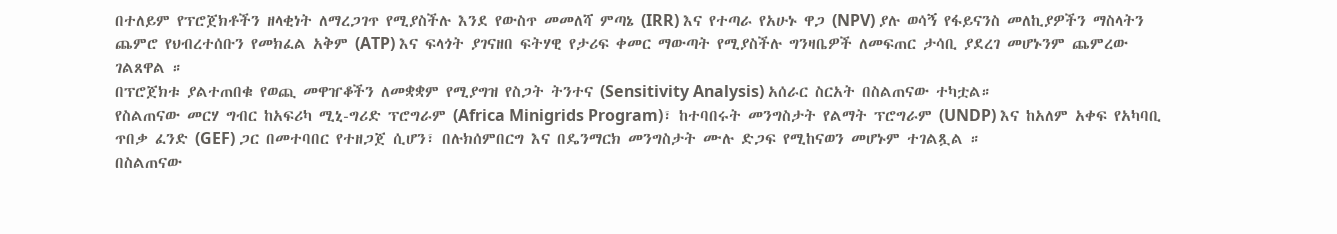በተለይም የፕሮጀክቶችን ዘላቂነት ለማረጋገጥ የሚያስችሉ እንደ የውስጥ መመለሻ ምጣኔ (IRR) እና የተጣራ የአሁኑ ዋጋ (NPV) ያሉ ወሳኝ የፋይናንስ መለኪያዎችን ማስላትን ጨምሮ የህብረተሰቡን የመክፈል አቅም (ATP) እና ፍላጎት ያገናዘበ ፍትሃዊ የታሪፍ ቀመር ማውጣት የሚያስችሉ ግንዛቤዎች ለመፍጠር ታሳቢ ያደረገ መሆኑንም ጨምረው ገልጸዋል ።
በፕሮጀክቱ ያልተጠበቁ የወጪ መዋዠቆችን ለመቋቋም የሚያግዝ የስጋት ትንተና (Sensitivity Analysis) አሰራር ስርአት በስልጠናው ተካቷል።
የስልጠናው መርሃ ግብር ከአፍሪካ ሚኒ-ግሪድ ፕሮግራም (Africa Minigrids Program)፣ ከተባበሩት መንግስታት የልማት ፕሮግራም (UNDP) እና ከአለም አቀፍ የአካባቢ ጥበቃ ፈንድ (GEF) ጋር በመተባበር የተዘጋጀ ሲሆን፣ በሉክሰምበርግ እና በዴንማርክ መንግስታት ሙሉ ድጋፍ የሚከናወን መሆኑም ተገልጿል ።
በስልጠናው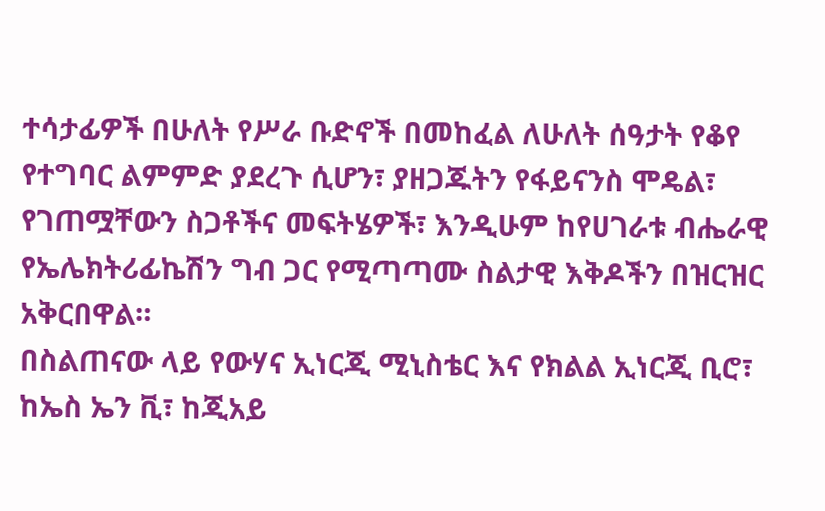ተሳታፊዎች በሁለት የሥራ ቡድኖች በመከፈል ለሁለት ሰዓታት የቆየ የተግባር ልምምድ ያደረጉ ሲሆን፣ ያዘጋጁትን የፋይናንስ ሞዴል፣ የገጠሟቸውን ስጋቶችና መፍትሄዎች፣ እንዲሁም ከየሀገራቱ ብሔራዊ የኤሌክትሪፊኬሽን ግብ ጋር የሚጣጣሙ ስልታዊ እቅዶችን በዝርዝር አቅርበዋል።
በስልጠናው ላይ የውሃና ኢነርጂ ሚኒስቴር እና የክልል ኢነርጂ ቢሮ፣ ከኤስ ኤን ቪ፣ ከጂአይ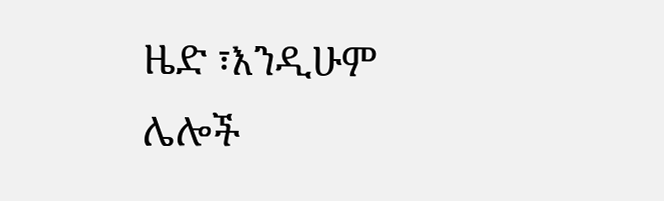ዜድ ፣እንዲሁም ሌሎች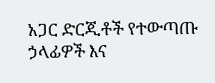አጋር ድርጂቶች የተውጣጡ ኃላፊዎች እና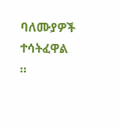ባለሙያዎች ተሳትፈዋል ።